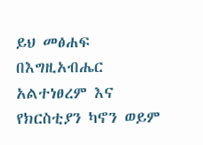ይህ መፅሐፍ በእግዚአብሔር አልተነፀረም እና የክርስቲያን ካኖን ወይም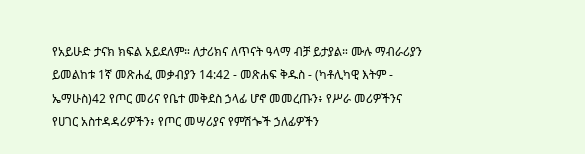የአይሁድ ታናክ ክፍል አይደለም። ለታሪክና ለጥናት ዓላማ ብቻ ይታያል። ሙሉ ማብራሪያን ይመልከቱ 1ኛ መጽሐፈ መቃብያን 14:42 - መጽሐፍ ቅዱስ - (ካቶሊካዊ እትም - ኤማሁስ)42 የጦር መሪና የቤተ መቅደስ ኃላፊ ሆኖ መመረጡን፥ የሥራ መሪዎችንና የሀገር አስተዳዳሪዎችን፥ የጦር መሣሪያና የምሽጐች ኃለፊዎችን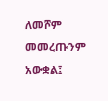ለመሾም መመረጡንም አውቋል፤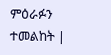ምዕራፉን ተመልከት |